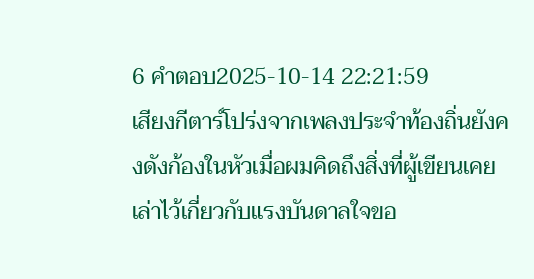6 คำตอบ2025-10-14 22:21:59
เสียงกีตาร์โปร่งจากเพลงประจำท้องถิ่นยังคงดังก้องในหัวเมื่อผมคิดถึงสิ่งที่ผู้เขียนเคยเล่าไว้เกี่ยวกับแรงบันดาลใจขอ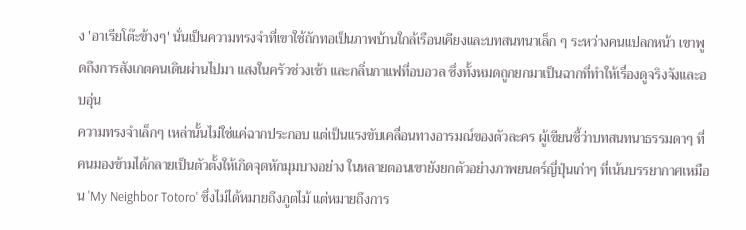ง 'อาเรียโต๊ะข้างๆ' นั่นเป็นความทรงจำที่เขาใช้ถักทอเป็นภาพบ้านใกล้เรือนเคียงและบทสนทนาเล็ก ๆ ระหว่างคนแปลกหน้า เขาพูดถึงการสังเกตคนเดินผ่านไปมา แสงในครัวช่วงเช้า และกลิ่นกาแฟที่อบอวล ซึ่งทั้งหมดถูกยกมาเป็นฉากที่ทำให้เรื่องดูจริงจังและอบอุ่น
ความทรงจำเล็กๆ เหล่านั้นไม่ใช่แค่ฉากประกอบ แต่เป็นแรงขับเคลื่อนทางอารมณ์ของตัวละคร ผู้เขียนชี้ว่าบทสนทนาธรรมดาๆ ที่คนมองข้ามได้กลายเป็นตัวตั้งให้เกิดจุดหักมุมบางอย่าง ในหลายตอนเขายังยกตัวอย่างภาพยนตร์ญี่ปุ่นเก่าๆ ที่เน้นบรรยากาศเหมือน 'My Neighbor Totoro' ซึ่งไม่ได้หมายถึงภูตไม้ แต่หมายถึงการ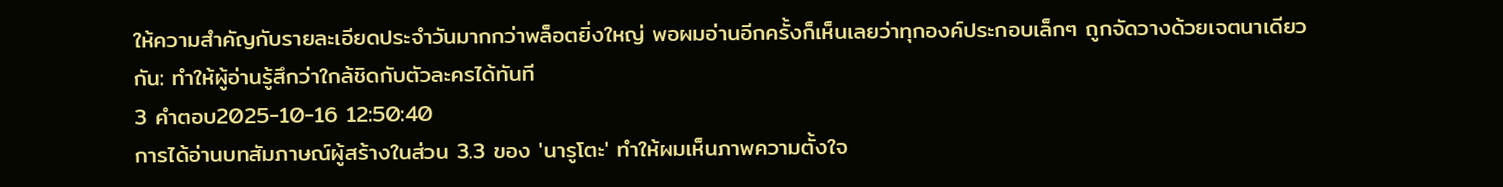ให้ความสำคัญกับรายละเอียดประจำวันมากกว่าพล็อตยิ่งใหญ่ พอผมอ่านอีกครั้งก็เห็นเลยว่าทุกองค์ประกอบเล็กๆ ถูกจัดวางด้วยเจตนาเดียวกัน: ทำให้ผู้อ่านรู้สึกว่าใกล้ชิดกับตัวละครได้ทันที
3 คำตอบ2025-10-16 12:50:40
การได้อ่านบทสัมภาษณ์ผู้สร้างในส่วน 3.3 ของ 'นารูโตะ' ทำให้ผมเห็นภาพความตั้งใจ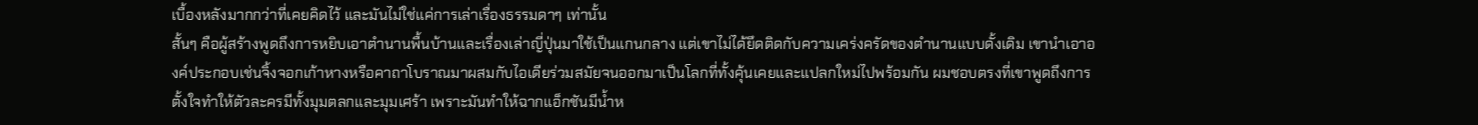เบื้องหลังมากกว่าที่เคยคิดไว้ และมันไม่ใช่แค่การเล่าเรื่องธรรมดาๆ เท่านั้น
สั้นๆ คือผู้สร้างพูดถึงการหยิบเอาตำนานพื้นบ้านและเรื่องเล่าญี่ปุ่นมาใช้เป็นแกนกลาง แต่เขาไม่ได้ยึดติดกับความเคร่งครัดของตำนานแบบดั้งเดิม เขานำเอาองค์ประกอบเช่นจิ้งจอกเก้าหางหรือคาถาโบราณมาผสมกับไอเดียร่วมสมัยจนออกมาเป็นโลกที่ทั้งคุ้นเคยและแปลกใหม่ไปพร้อมกัน ผมชอบตรงที่เขาพูดถึงการตั้งใจทำให้ตัวละครมีทั้งมุมตลกและมุมเศร้า เพราะมันทำให้ฉากแอ็กชันมีน้ำห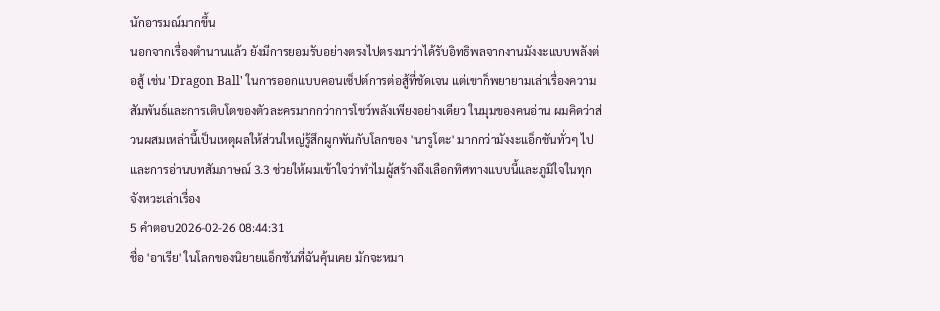นักอารมณ์มากขึ้น
นอกจากเรื่องตำนานแล้ว ยังมีการยอมรับอย่างตรงไปตรงมาว่าได้รับอิทธิพลจากงานมังงะแบบพลังต่อสู้ เช่น 'Dragon Ball' ในการออกแบบคอนเซ็ปต์การต่อสู้ที่ชัดเจน แต่เขาก็พยายามเล่าเรื่องความสัมพันธ์และการเติบโตของตัวละครมากกว่าการโชว์พลังเพียงอย่างเดียว ในมุมของคนอ่าน ผมคิดว่าส่วนผสมเหล่านี้เป็นเหตุผลให้ส่วนใหญ่รู้สึกผูกพันกับโลกของ 'นารูโตะ' มากกว่ามังงะแอ็กชันทั่วๆ ไป และการอ่านบทสัมภาษณ์ 3.3 ช่วยให้ผมเข้าใจว่าทำไมผู้สร้างถึงเลือกทิศทางแบบนี้และภูมิใจในทุกจังหวะเล่าเรื่อง
5 คำตอบ2026-02-26 08:44:31
ชื่อ 'อาเรีย' ในโลกของนิยายแอ็กชันที่ฉันคุ้นเคย มักจะหมา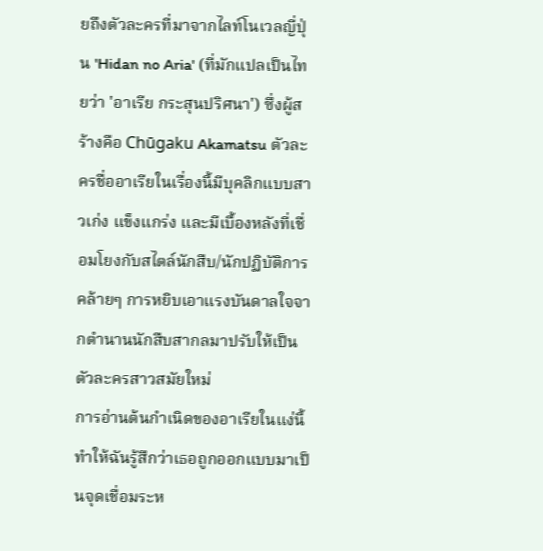ยถึงตัวละครที่มาจากไลท์โนเวลญี่ปุ่น 'Hidan no Aria' (ที่มักแปลเป็นไทยว่า 'อาเรีย กระสุนปริศนา') ซึ่งผู้สร้างคือ Chūgaku Akamatsu ตัวละครชื่ออาเรียในเรื่องนี้มีบุคลิกแบบสาวเก่ง แข็งแกร่ง และมีเบื้องหลังที่เชื่อมโยงกับสไตล์นักสืบ/นักปฏิบัติการ คล้ายๆ การหยิบเอาแรงบันดาลใจจากตำนานนักสืบสากลมาปรับให้เป็นตัวละครสาวสมัยใหม่
การอ่านต้นกำเนิดของอาเรียในแง่นี้ทำให้ฉันรู้สึกว่าเธอถูกออกแบบมาเป็นจุดเชื่อมระห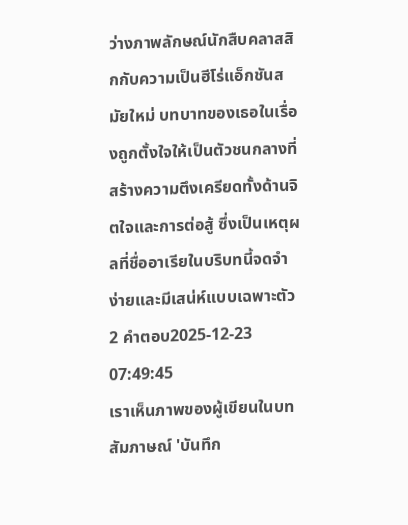ว่างภาพลักษณ์นักสืบคลาสสิกกับความเป็นฮีโร่แอ็กชันสมัยใหม่ บทบาทของเธอในเรื่องถูกตั้งใจให้เป็นตัวชนกลางที่สร้างความตึงเครียดทั้งด้านจิตใจและการต่อสู้ ซึ่งเป็นเหตุผลที่ชื่ออาเรียในบริบทนี้จดจำง่ายและมีเสน่ห์แบบเฉพาะตัว
2 คำตอบ2025-12-23 07:49:45
เราเห็นภาพของผู้เขียนในบทสัมภาษณ์ 'บันทึก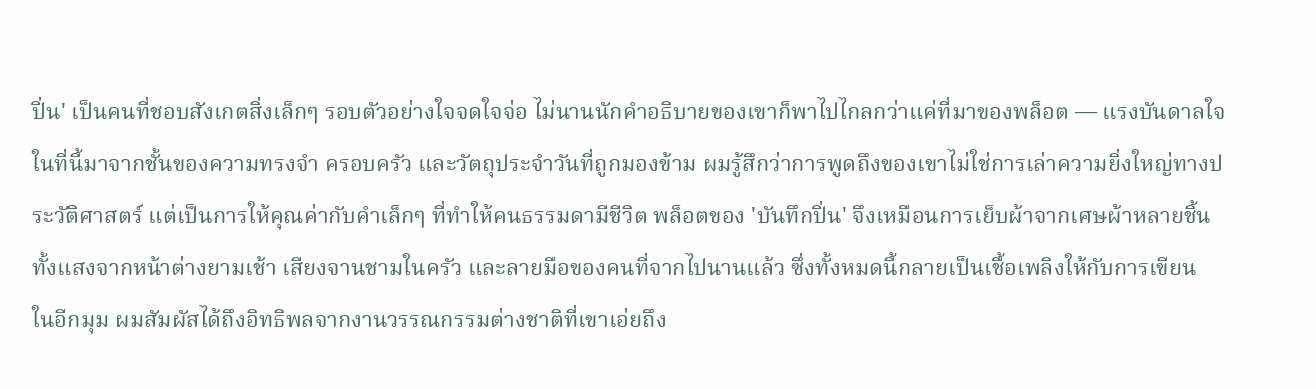ปิ่น' เป็นคนที่ชอบสังเกตสิ่งเล็กๆ รอบตัวอย่างใจจดใจจ่อ ไม่นานนักคำอธิบายของเขาก็พาไปไกลกว่าแค่ที่มาของพล็อต — แรงบันดาลใจในที่นี้มาจากชั้นของความทรงจำ ครอบครัว และวัตถุประจำวันที่ถูกมองข้าม ผมรู้สึกว่าการพูดถึงของเขาไม่ใช่การเล่าความยิ่งใหญ่ทางประวัติศาสตร์ แต่เป็นการให้คุณค่ากับคำเล็กๆ ที่ทำให้คนธรรมดามีชีวิต พล็อตของ 'บันทึกปิ่น' จึงเหมือนการเย็บผ้าจากเศษผ้าหลายชิ้น ทั้งแสงจากหน้าต่างยามเช้า เสียงจานชามในครัว และลายมือของคนที่จากไปนานแล้ว ซึ่งทั้งหมดนี้กลายเป็นเชื้อเพลิงให้กับการเขียน
ในอีกมุม ผมสัมผัสได้ถึงอิทธิพลจากงานวรรณกรรมต่างชาติที่เขาเอ่ยถึง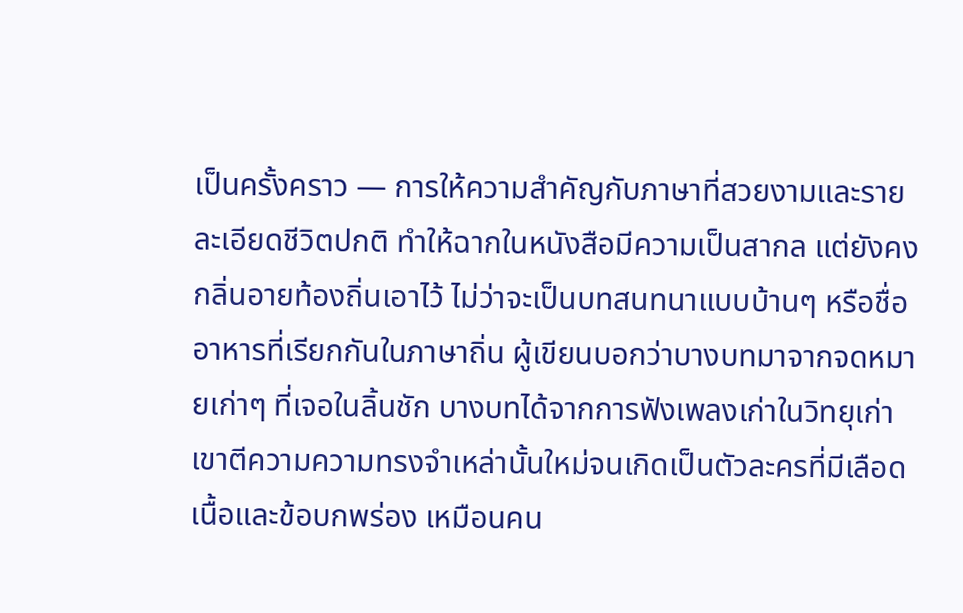เป็นครั้งคราว — การให้ความสำคัญกับภาษาที่สวยงามและรายละเอียดชีวิตปกติ ทำให้ฉากในหนังสือมีความเป็นสากล แต่ยังคงกลิ่นอายท้องถิ่นเอาไว้ ไม่ว่าจะเป็นบทสนทนาแบบบ้านๆ หรือชื่ออาหารที่เรียกกันในภาษาถิ่น ผู้เขียนบอกว่าบางบทมาจากจดหมายเก่าๆ ที่เจอในลิ้นชัก บางบทได้จากการฟังเพลงเก่าในวิทยุเก่า เขาตีความความทรงจำเหล่านั้นใหม่จนเกิดเป็นตัวละครที่มีเลือดเนื้อและข้อบกพร่อง เหมือนคน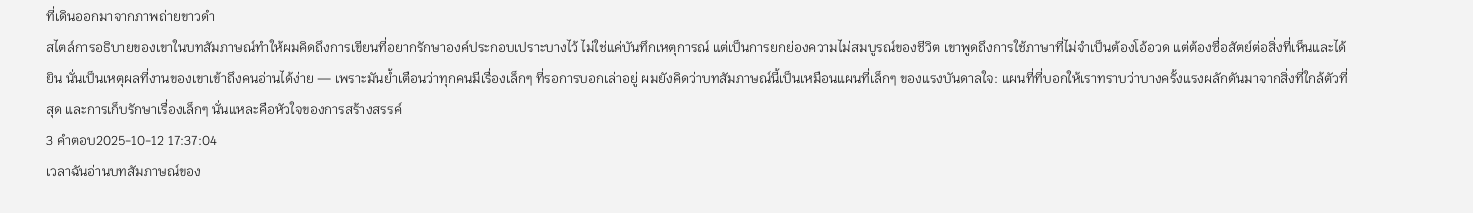ที่เดินออกมาจากภาพถ่ายขาวดำ
สไตล์การอธิบายของเขาในบทสัมภาษณ์ทำให้ผมคิดถึงการเขียนที่อยากรักษาองค์ประกอบเปราะบางไว้ ไม่ใช่แค่บันทึกเหตุการณ์ แต่เป็นการยกย่องความไม่สมบูรณ์ของชีวิต เขาพูดถึงการใช้ภาษาที่ไม่จำเป็นต้องโอ้อวด แต่ต้องซื่อสัตย์ต่อสิ่งที่เห็นและได้ยิน นั่นเป็นเหตุผลที่งานของเขาเข้าถึงคนอ่านได้ง่าย — เพราะมันย้ำเตือนว่าทุกคนมีเรื่องเล็กๆ ที่รอการบอกเล่าอยู่ ผมยังคิดว่าบทสัมภาษณ์นี้เป็นเหมือนแผนที่เล็กๆ ของแรงบันดาลใจ: แผนที่ที่บอกให้เราทราบว่าบางครั้งแรงผลักดันมาจากสิ่งที่ใกล้ตัวที่สุด และการเก็บรักษาเรื่องเล็กๆ นั่นแหละคือหัวใจของการสร้างสรรค์
3 คำตอบ2025-10-12 17:37:04
เวลาฉันอ่านบทสัมภาษณ์ของ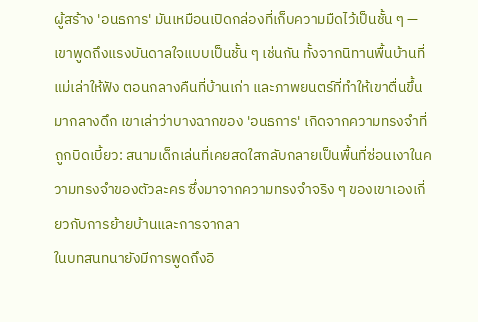ผู้สร้าง 'อนธการ' มันเหมือนเปิดกล่องที่เก็บความมืดไว้เป็นชั้น ๆ — เขาพูดถึงแรงบันดาลใจแบบเป็นชั้น ๆ เช่นกัน ทั้งจากนิทานพื้นบ้านที่แม่เล่าให้ฟัง ตอนกลางคืนที่บ้านเก่า และภาพยนตร์ที่ทำให้เขาตื่นขึ้นมากลางดึก เขาเล่าว่าบางฉากของ 'อนธการ' เกิดจากความทรงจำที่ถูกบิดเบี้ยว: สนามเด็กเล่นที่เคยสดใสกลับกลายเป็นพื้นที่ซ่อนเงาในความทรงจำของตัวละคร ซึ่งมาจากความทรงจำจริง ๆ ของเขาเองเกี่ยวกับการย้ายบ้านและการจากลา
ในบทสนทนายังมีการพูดถึงอิ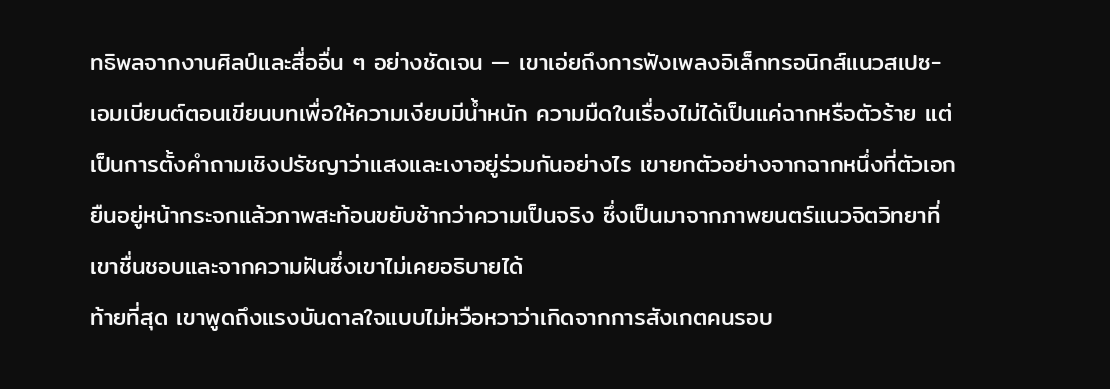ทธิพลจากงานศิลป์และสื่ออื่น ๆ อย่างชัดเจน — เขาเอ่ยถึงการฟังเพลงอิเล็กทรอนิกส์แนวสเปซ-เอมเบียนต์ตอนเขียนบทเพื่อให้ความเงียบมีน้ำหนัก ความมืดในเรื่องไม่ได้เป็นแค่ฉากหรือตัวร้าย แต่เป็นการตั้งคำถามเชิงปรัชญาว่าแสงและเงาอยู่ร่วมกันอย่างไร เขายกตัวอย่างจากฉากหนึ่งที่ตัวเอกยืนอยู่หน้ากระจกแล้วภาพสะท้อนขยับช้ากว่าความเป็นจริง ซึ่งเป็นมาจากภาพยนตร์แนวจิตวิทยาที่เขาชื่นชอบและจากความฝันซึ่งเขาไม่เคยอธิบายได้
ท้ายที่สุด เขาพูดถึงแรงบันดาลใจแบบไม่หวือหวาว่าเกิดจากการสังเกตคนรอบ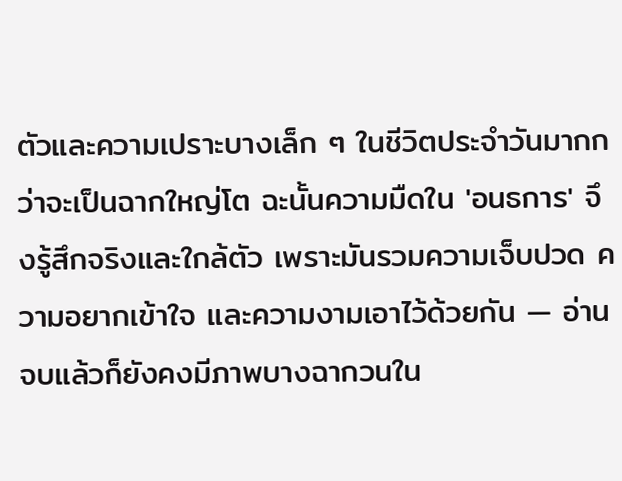ตัวและความเปราะบางเล็ก ๆ ในชีวิตประจำวันมากกว่าจะเป็นฉากใหญ่โต ฉะนั้นความมืดใน 'อนธการ' จึงรู้สึกจริงและใกล้ตัว เพราะมันรวมความเจ็บปวด ความอยากเข้าใจ และความงามเอาไว้ด้วยกัน — อ่านจบแล้วก็ยังคงมีภาพบางฉากวนใน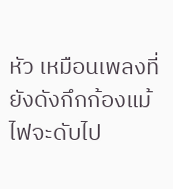หัว เหมือนเพลงที่ยังดังกึกก้องแม้ไฟจะดับไป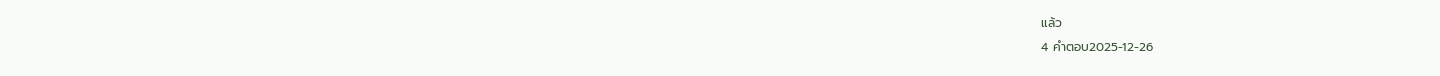แล้ว
4 คำตอบ2025-12-26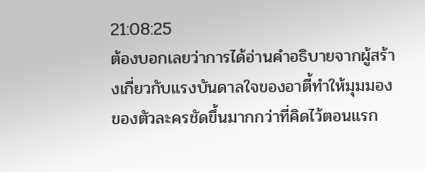21:08:25
ต้องบอกเลยว่าการได้อ่านคำอธิบายจากผู้สร้างเกี่ยวกับแรงบันดาลใจของอาตี้ทำให้มุมมองของตัวละครชัดขึ้นมากกว่าที่คิดไว้ตอนแรก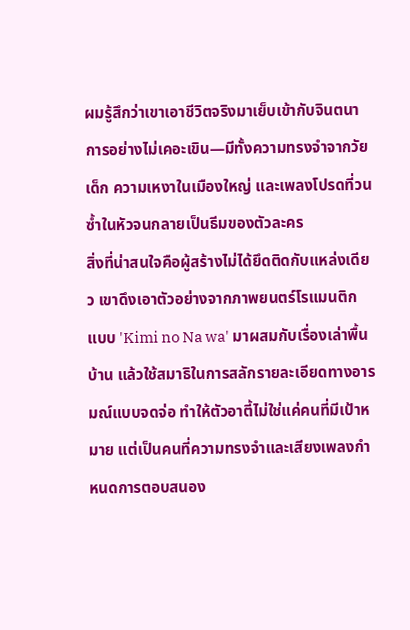ผมรู้สึกว่าเขาเอาชีวิตจริงมาเย็บเข้ากับจินตนาการอย่างไม่เคอะเขิน—มีทั้งความทรงจำจากวัยเด็ก ความเหงาในเมืองใหญ่ และเพลงโปรดที่วนซ้ำในหัวจนกลายเป็นธีมของตัวละคร
สิ่งที่น่าสนใจคือผู้สร้างไม่ได้ยึดติดกับแหล่งเดียว เขาดึงเอาตัวอย่างจากภาพยนตร์โรแมนติกแบบ 'Kimi no Na wa' มาผสมกับเรื่องเล่าพื้นบ้าน แล้วใช้สมาธิในการสลักรายละเอียดทางอารมณ์แบบจดจ่อ ทำให้ตัวอาตี้ไม่ใช่แค่คนที่มีเป้าหมาย แต่เป็นคนที่ความทรงจำและเสียงเพลงกำหนดการตอบสนอง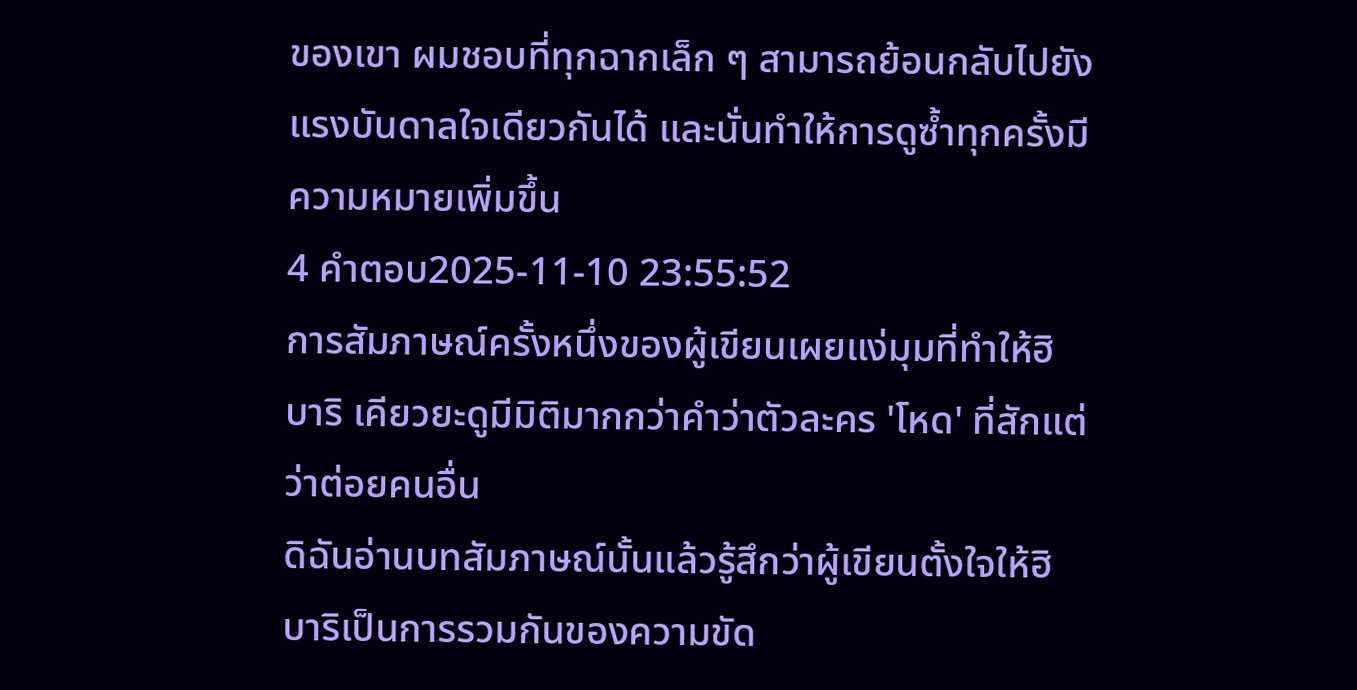ของเขา ผมชอบที่ทุกฉากเล็ก ๆ สามารถย้อนกลับไปยังแรงบันดาลใจเดียวกันได้ และนั่นทำให้การดูซ้ำทุกครั้งมีความหมายเพิ่มขึ้น
4 คำตอบ2025-11-10 23:55:52
การสัมภาษณ์ครั้งหนึ่งของผู้เขียนเผยแง่มุมที่ทำให้ฮิบาริ เคียวยะดูมีมิติมากกว่าคำว่าตัวละคร 'โหด' ที่สักแต่ว่าต่อยคนอื่น
ดิฉันอ่านบทสัมภาษณ์นั้นแล้วรู้สึกว่าผู้เขียนตั้งใจให้ฮิบาริเป็นการรวมกันของความขัด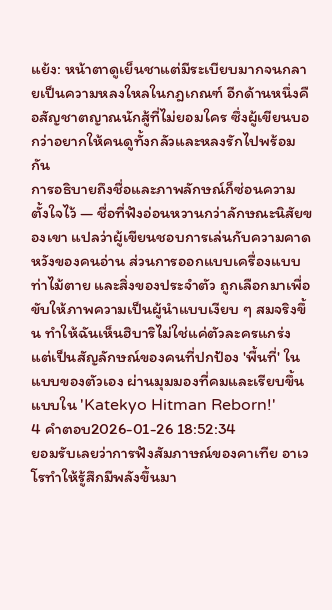แย้ง: หน้าตาดูเย็นชาแต่มีระเบียบมากจนกลายเป็นความหลงใหลในกฎเกณฑ์ อีกด้านหนึ่งคือสัญชาตญาณนักสู้ที่ไม่ยอมใคร ซึ่งผู้เขียนบอกว่าอยากให้คนดูทั้งกลัวและหลงรักไปพร้อมกัน
การอธิบายถึงชื่อและภาพลักษณ์ก็ซ่อนความตั้งใจไว้ — ชื่อที่ฟังอ่อนหวานกว่าลักษณะนิสัยของเขา แปลว่าผู้เขียนชอบการเล่นกับความคาดหวังของคนอ่าน ส่วนการออกแบบเครื่องแบบ ท่าไม้ตาย และสิ่งของประจำตัว ถูกเลือกมาเพื่อขับให้ภาพความเป็นผู้นำแบบเงียบ ๆ สมจริงขึ้น ทำให้ฉันเห็นฮิบาริไม่ใช่แค่ตัวละครแกร่ง แต่เป็นสัญลักษณ์ของคนที่ปกป้อง 'พื้นที่' ในแบบของตัวเอง ผ่านมุมมองที่คมและเรียบขึ้นแบบใน 'Katekyo Hitman Reborn!'
4 คำตอบ2026-01-26 18:52:34
ยอมรับเลยว่าการฟังสัมภาษณ์ของคาเทีย อาเวโรทำให้รู้สึกมีพลังขึ้นมา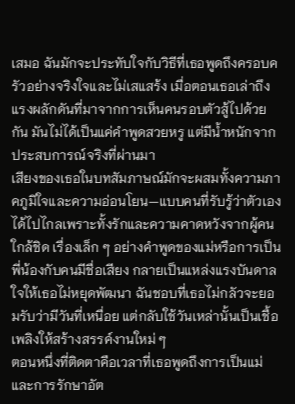เสมอ ฉันมักจะประทับใจกับวิธีที่เธอพูดถึงครอบครัวอย่างจริงใจและไม่เสแสร้ง เมื่อตอนเธอเล่าถึงแรงผลักดันที่มาจากการเห็นคนรอบตัวสู้ไปด้วยกัน มันไม่ได้เป็นแค่คำพูดสวยหรู แต่มีน้ำหนักจากประสบการณ์จริงที่ผ่านมา
เสียงของเธอในบทสัมภาษณ์มักจะผสมทั้งความภาคภูมิใจและความอ่อนโยน—แบบคนที่รับรู้ว่าตัวเองได้ไปไกลเพราะทั้งรักและความคาดหวังจากผู้คนใกล้ชิด เรื่องเล็ก ๆ อย่างคำพูดของแม่หรือการเป็นพี่น้องกับคนมีชื่อเสียง กลายเป็นแหล่งแรงบันดาลใจให้เธอไม่หยุดพัฒนา ฉันชอบที่เธอไม่กลัวจะยอมรับว่ามีวันที่เหนื่อย แต่กลับใช้วันเหล่านั้นเป็นเชื้อเพลิงให้สร้างสรรค์งานใหม่ ๆ
ตอนหนึ่งที่ติดตาคือเวลาที่เธอพูดถึงการเป็นแม่และการรักษาอัต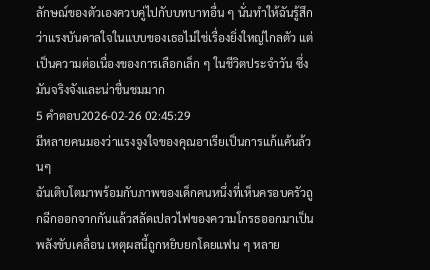ลักษณ์ของตัวเองควบคู่ไปกับบทบาทอื่น ๆ นั่นทำให้ฉันรู้สึกว่าแรงบันดาลใจในแบบของเธอไม่ใช่เรื่องยิ่งใหญ่ไกลตัว แต่เป็นความต่อเนื่องของการเลือกเล็ก ๆ ในชีวิตประจำวัน ซึ่งมันจริงจังและน่าชื่นชมมาก
5 คำตอบ2026-02-26 02:45:29
มีหลายคนมองว่าแรงจูงใจของคุณอาเรียเป็นการแก้แค้นล้วนๆ
ฉันเติบโตมาพร้อมกับภาพของเด็กคนหนึ่งที่เห็นครอบครัวถูกฉีกออกจากกันแล้วสลัดเปลวไฟของความโกรธออกมาเป็นพลังขับเคลื่อน เหตุผลนี้ถูกหยิบยกโดยแฟน ๆ หลาย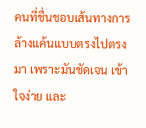คนที่ชื่นชอบเส้นทางการล้างแค้นแบบตรงไปตรงมา เพราะมันชัดเจน เข้าใจง่าย และ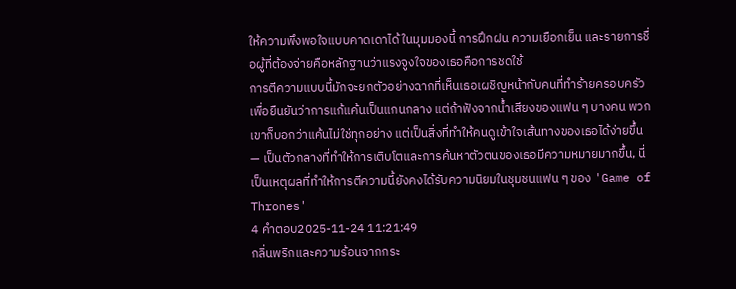ให้ความพึงพอใจแบบคาดเดาได้ ในมุมมองนี้ การฝึกฝน ความเยือกเย็น และรายการชื่อผู้ที่ต้องจ่ายคือหลักฐานว่าแรงจูงใจของเธอคือการชดใช้
การตีความแบบนี้มักจะยกตัวอย่างฉากที่เห็นเธอเผชิญหน้ากับคนที่ทำร้ายครอบครัว เพื่อยืนยันว่าการแก้แค้นเป็นแกนกลาง แต่ถ้าฟังจากน้ำเสียงของแฟน ๆ บางคน พวกเขาก็บอกว่าแค้นไม่ใช่ทุกอย่าง แต่เป็นสิ่งที่ทำให้คนดูเข้าใจเส้นทางของเธอได้ง่ายขึ้น — เป็นตัวกลางที่ทำให้การเติบโตและการค้นหาตัวตนของเธอมีความหมายมากขึ้น, นี่เป็นเหตุผลที่ทำให้การตีความนี้ยังคงได้รับความนิยมในชุมชนแฟน ๆ ของ 'Game of Thrones'
4 คำตอบ2025-11-24 11:21:49
กลิ่นพริกและความร้อนจากกระ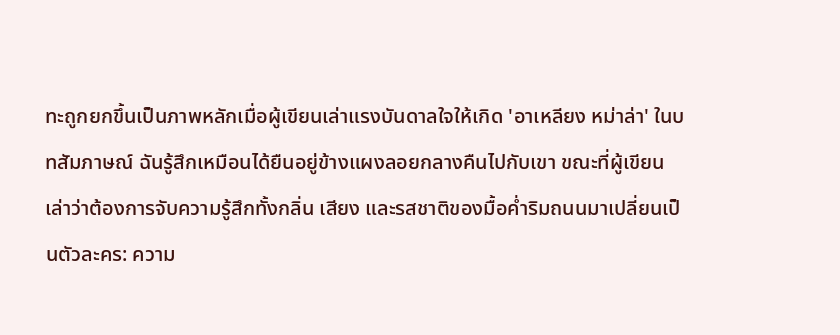ทะถูกยกขึ้นเป็นภาพหลักเมื่อผู้เขียนเล่าแรงบันดาลใจให้เกิด 'อาเหลียง หม่าล่า' ในบทสัมภาษณ์ ฉันรู้สึกเหมือนได้ยืนอยู่ข้างแผงลอยกลางคืนไปกับเขา ขณะที่ผู้เขียนเล่าว่าต้องการจับความรู้สึกทั้งกลิ่น เสียง และรสชาติของมื้อค่ำริมถนนมาเปลี่ยนเป็นตัวละคร: ความ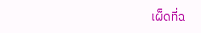เผ็ดที่ฉ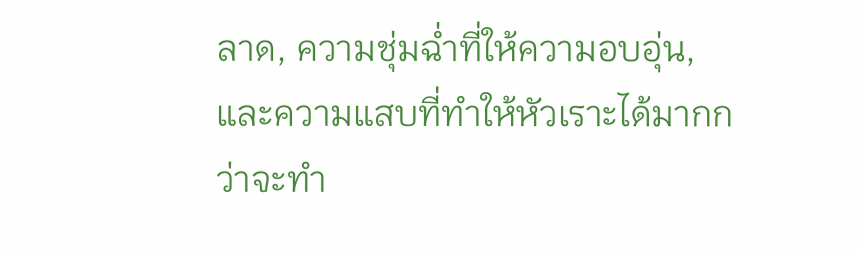ลาด, ความชุ่มฉ่ำที่ให้ความอบอุ่น, และความแสบที่ทำให้หัวเราะได้มากกว่าจะทำ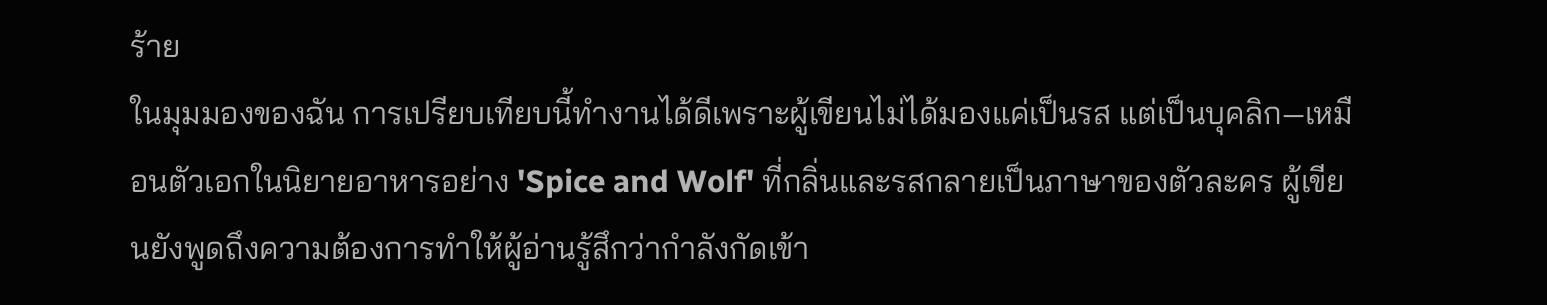ร้าย
ในมุมมองของฉัน การเปรียบเทียบนี้ทำงานได้ดีเพราะผู้เขียนไม่ได้มองแค่เป็นรส แต่เป็นบุคลิก—เหมือนตัวเอกในนิยายอาหารอย่าง 'Spice and Wolf' ที่กลิ่นและรสกลายเป็นภาษาของตัวละคร ผู้เขียนยังพูดถึงความต้องการทำให้ผู้อ่านรู้สึกว่ากำลังกัดเข้า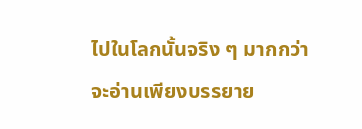ไปในโลกนั้นจริง ๆ มากกว่าจะอ่านเพียงบรรยาย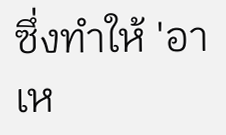ซึ่งทำให้ 'อาเห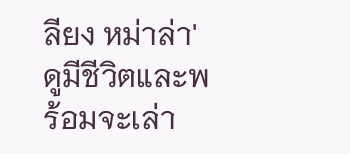ลียง หม่าล่า' ดูมีชีวิตและพร้อมจะเล่า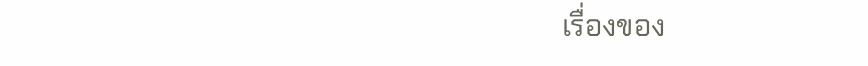เรื่องของ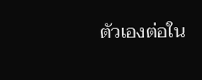ตัวเองต่อใน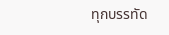ทุกบรรทัด